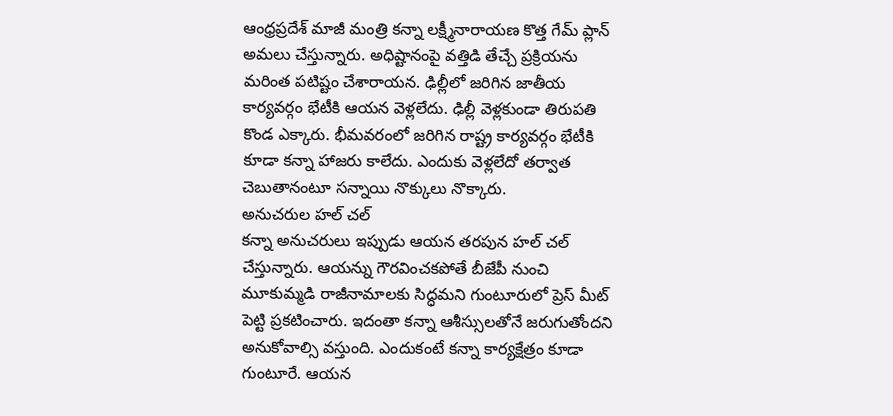ఆంధ్రప్రదేశ్ మాజీ మంత్రి కన్నా లక్ష్మీనారాయణ కొత్త గేమ్ ప్లాన్ అమలు చేస్తున్నారు. అధిష్టానంపై వత్తిడి తేచ్చే ప్రక్రియను మరింత పటిష్టం చేశారాయన. ఢిల్లీలో జరిగిన జాతీయ కార్యవర్గం భేటీకి ఆయన వెళ్లలేదు. ఢిల్లీ వెళ్లకుండా తిరుపతి కొండ ఎక్కారు. భీమవరంలో జరిగిన రాష్ట్ర కార్యవర్గం భేటీకి కూడా కన్నా హాజరు కాలేదు. ఎందుకు వెళ్లలేదో తర్వాత చెబుతానంటూ సన్నాయి నొక్కులు నొక్కారు.
అనుచరుల హల్ చల్
కన్నా అనుచరులు ఇప్పుడు ఆయన తరపున హల్ చల్ చేస్తున్నారు. ఆయన్ను గౌరవించకపోతే బీజేపీ నుంచి మూకుమ్మడి రాజీనామాలకు సిద్ధమని గుంటూరులో ప్రెస్ మీట్ పెట్టి ప్రకటించారు. ఇదంతా కన్నా ఆశీస్సులతోనే జరుగుతోందని అనుకోవాల్సి వస్తుంది. ఎందుకంటే కన్నా కార్యక్షేత్రం కూడా గుంటూరే. ఆయన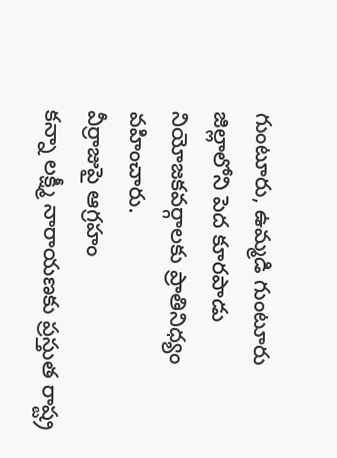గుంటూరు, ఉమ్మడి గుంటూరు జిల్లాలోని పెద కూరపాడు నియోజకవర్గాలకు ప్రాతినిధ్యం వహించారు.
వీర్రాజుపై ఆగ్రహం
కన్నా లక్ష్మీ నారాయణకు ప్రస్తుత రాష్ట్ర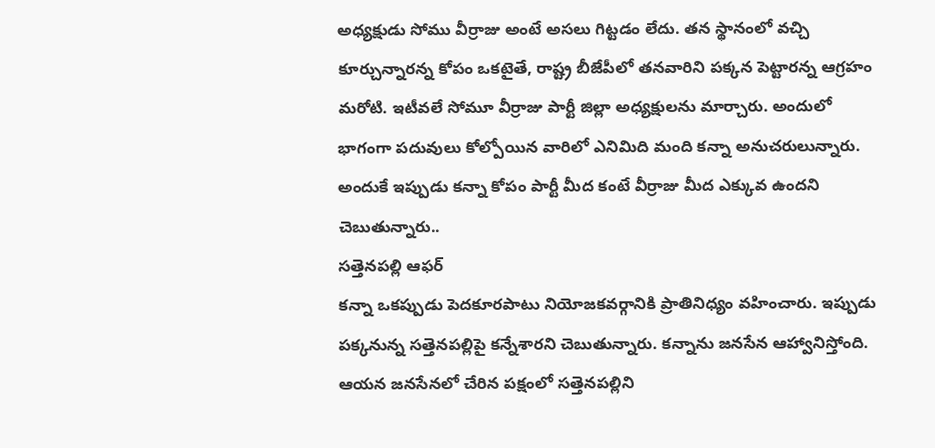అధ్యక్షుడు సోము వీర్రాజు అంటే అసలు గిట్టడం లేదు. తన స్థానంలో వచ్చి కూర్చున్నారన్న కోపం ఒకటైతే, రాష్ట్ర బీజేపీలో తనవారిని పక్కన పెట్టారన్న ఆగ్రహం మరోటి. ఇటీవలే సోమూ వీర్రాజు పార్టీ జిల్లా అధ్యక్షులను మార్చారు. అందులో భాగంగా పదువులు కోల్పోయిన వారిలో ఎనిమిది మంది కన్నా అనుచరులున్నారు. అందుకే ఇప్పుడు కన్నా కోపం పార్టీ మీద కంటే వీర్రాజు మీద ఎక్కువ ఉందని చెబుతున్నారు..
సత్తెనపల్లి ఆఫర్
కన్నా ఒకప్పుడు పెదకూరపాటు నియోజకవర్గానికి ప్రాతినిధ్యం వహించారు. ఇప్పుడు పక్కనున్న సత్తెనపల్లిపై కన్నేశారని చెబుతున్నారు. కన్నాను జనసేన ఆహ్వానిస్తోంది. ఆయన జనసేనలో చేరిన పక్షంలో సత్తెనపల్లిని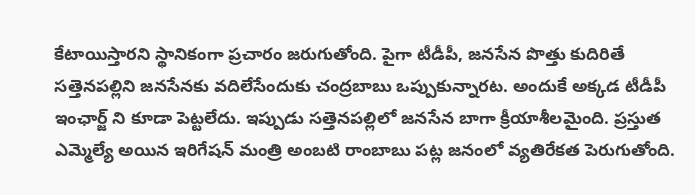కేటాయిస్తారని స్థానికంగా ప్రచారం జరుగుతోంది. పైగా టీడీపీ, జనసేన పొత్తు కుదిరితే సత్తెనపల్లిని జనసేనకు వదిలేసేందుకు చంద్రబాబు ఒప్పుకున్నారట. అందుకే అక్కడ టీడీపీ ఇంఛార్జ్ ని కూడా పెట్టలేదు. ఇప్పుడు సత్తెనపల్లిలో జనసేన బాగా క్రీయాశీలమైంది. ప్రస్తుత ఎమ్మెల్యే అయిన ఇరిగేషన్ మంత్రి అంబటి రాంబాబు పట్ల జనంలో వ్యతిరేకత పెరుగుతోంది.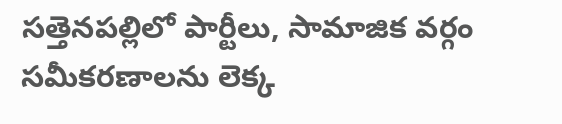సత్తెనపల్లిలో పార్టీలు, సామాజిక వర్గం సమీకరణాలను లెక్క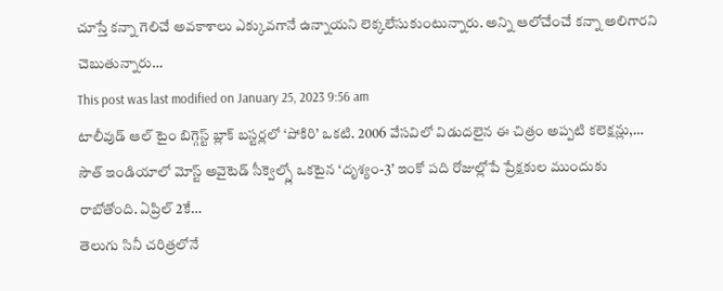చూస్తే కన్నా గెలిచే అవకాశాలు ఎక్కువగానే ఉన్నాయని లెక్కలేసుకుంటున్నారు. అన్ని ఆలోచేంచే కన్నా అలిగారని చెబుతున్నారు…
This post was last modified on January 25, 2023 9:56 am
టాలీవుడ్ ఆల్ టైం బిగ్గెస్ట్ బ్లాక్ బస్టర్లలో ‘పోకిరి’ ఒకటి. 2006 వేసవిలో విడుదలైన ఈ చిత్రం అప్పటి కలెక్షన్లు,…
సౌత్ ఇండియాలో మోస్ట్ అవైటెడ్ సీక్వెల్స్లో ఒకటైన ‘దృశ్యం-3’ ఇంకో పది రోజుల్లోపే ప్రేక్షకుల ముందుకు రాబోతోంది. ఏప్రిల్ 2కే…
తెలుగు సినీ చరిత్రలోనే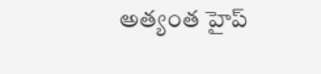అత్యంత హైప్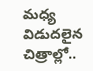మధ్య విడుదలైన చిత్రాల్లో..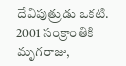దేవిపుత్రుడు ఒకటి. 2001 సంక్రాంతికి మృగరాజు,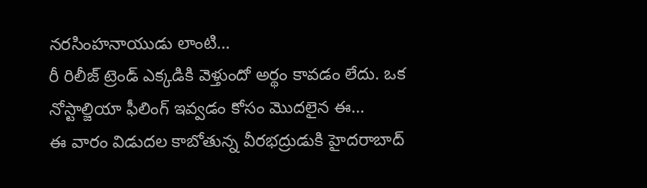నరసింహనాయుడు లాంటి…
రీ రిలీజ్ ట్రెండ్ ఎక్కడికి వెళ్తుందో అర్థం కావడం లేదు. ఒక నోస్టాల్జియా ఫీలింగ్ ఇవ్వడం కోసం మొదలైన ఈ…
ఈ వారం విడుదల కాబోతున్న వీరభద్రుడుకి హైదరాబాద్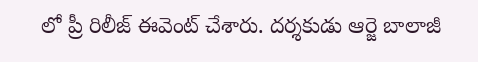లో ప్రీ రిలీజ్ ఈవెంట్ చేశారు. దర్శకుడు ఆర్జె బాలాజీ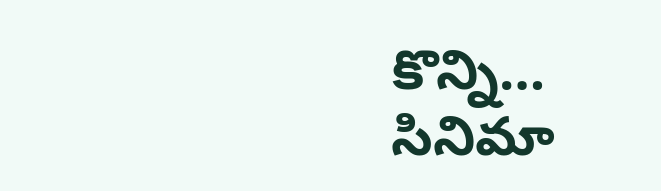కొన్ని…
సినిమా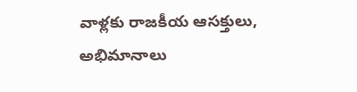వాళ్లకు రాజకీయ ఆసక్తులు, అభిమానాలు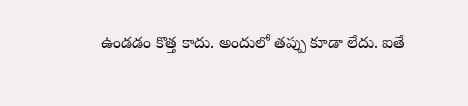ఉండడం కొత్త కాదు. అందులో తప్పు కూడా లేదు. ఐతే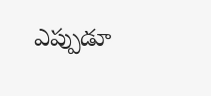ఎప్పుడూ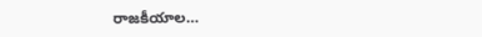రాజకీయాల…